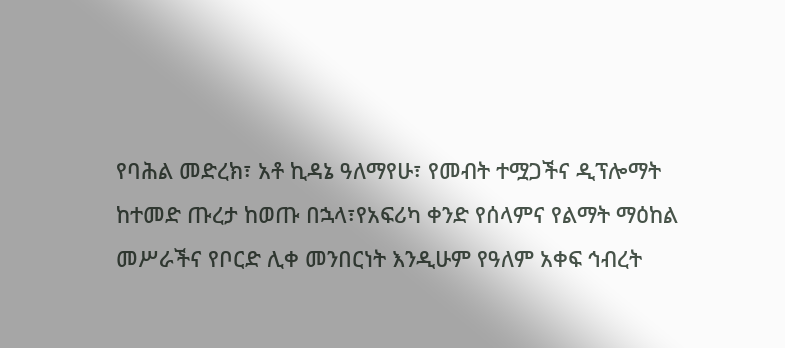የባሕል መድረክ፣ አቶ ኪዳኔ ዓለማየሁ፣ የመብት ተሟጋችና ዲፕሎማት
ከተመድ ጡረታ ከወጡ በኋላ፣የአፍሪካ ቀንድ የሰላምና የልማት ማዕከል መሥራችና የቦርድ ሊቀ መንበርነት እንዲሁም የዓለም አቀፍ ኅብረት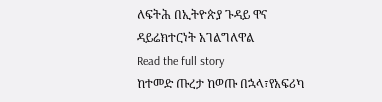ለፍትሕ በኢትዮጵያ ጉዳይ ዋና ዳይሬክተርነት አገልግለዋል
Read the full story
ከተመድ ጡረታ ከወጡ በኋላ፣የአፍሪካ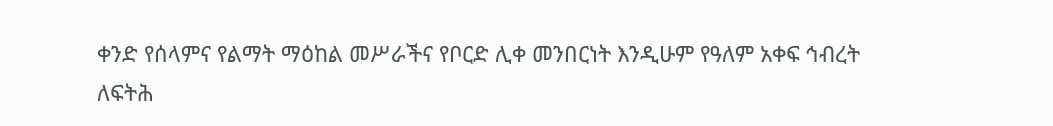ቀንድ የሰላምና የልማት ማዕከል መሥራችና የቦርድ ሊቀ መንበርነት እንዲሁም የዓለም አቀፍ ኅብረት ለፍትሕ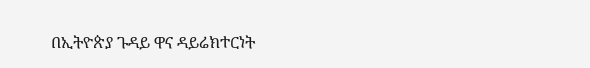በኢትዮጵያ ጉዳይ ዋና ዳይሬክተርነት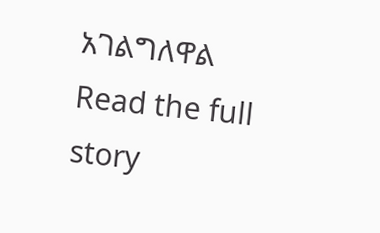አገልግለዋል
Read the full story